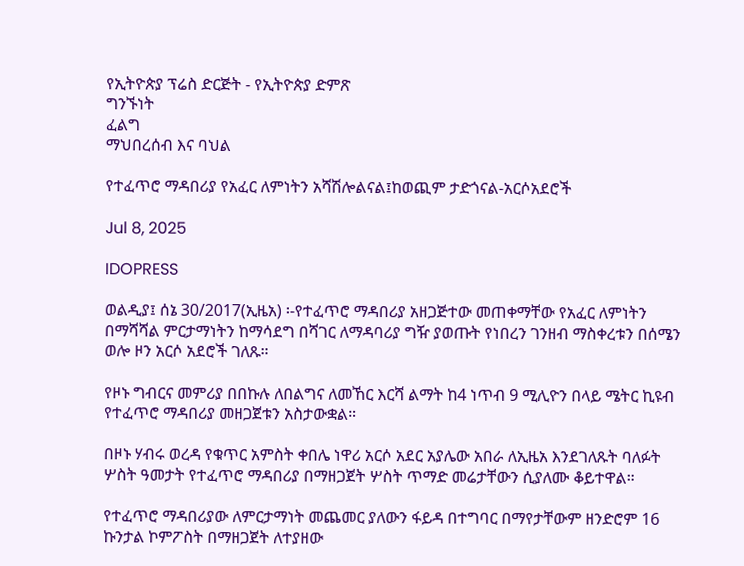የኢትዮጵያ ፕሬስ ድርጅት - የኢትዮጵያ ድምጽ
ግንኙነት
ፈልግ
ማህበረሰብ እና ባህል

የተፈጥሮ ማዳበሪያ የአፈር ለምነትን አሻሽሎልናል፤ከወጪም ታድጎናል-አርሶአደሮች

Jul 8, 2025

IDOPRESS

ወልዲያ፤ ሰኔ 30/2017(ኢዜአ) ፡-የተፈጥሮ ማዳበሪያ አዘጋጅተው መጠቀማቸው የአፈር ለምነትን በማሻሻል ምርታማነትን ከማሳደግ በሻገር ለማዳባሪያ ግዥ ያወጡት የነበረን ገንዘብ ማስቀረቱን በሰሜን ወሎ ዞን አርሶ አደሮች ገለጹ።

የዞኑ ግብርና መምሪያ በበኩሉ ለበልግና ለመኸር እርሻ ልማት ከ4 ነጥብ 9 ሚሊዮን በላይ ሜትር ኪዩብ የተፈጥሮ ማዳበሪያ መዘጋጀቱን አስታውቋል።

በዞኑ ሃብሩ ወረዳ የቁጥር አምስት ቀበሌ ነዋሪ አርሶ አደር አያሌው አበራ ለኢዜአ እንደገለጹት ባለፉት ሦስት ዓመታት የተፈጥሮ ማዳበሪያ በማዘጋጀት ሦስት ጥማድ መሬታቸውን ሲያለሙ ቆይተዋል።

የተፈጥሮ ማዳበሪያው ለምርታማነት መጨመር ያለውን ፋይዳ በተግባር በማየታቸውም ዘንድሮም 16 ኩንታል ኮምፖስት በማዘጋጀት ለተያዘው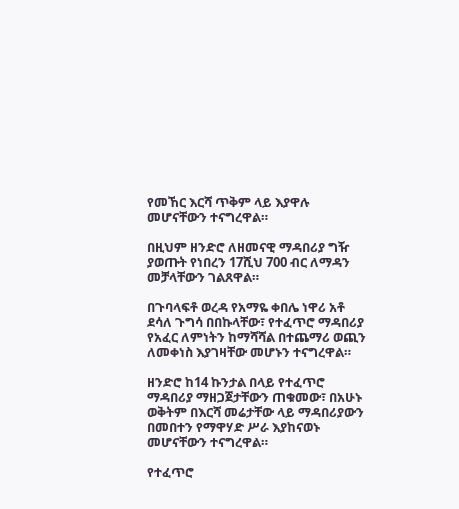የመኸር እርሻ ጥቅም ላይ እያዋሉ መሆናቸውን ተናግረዋል።

በዚህም ዘንድሮ ለዘመናዊ ማዳበሪያ ግዥ ያወጡት የነበረን 17ሺህ 700 ብር ለማዳን መቻላቸውን ገልጸዋል።

በጉባላፍቶ ወረዳ የአማዬ ቀበሌ ነዋሪ አቶ ደሳለ ጉግሳ በበኩላቸው፣ የተፈጥሮ ማዳበሪያ የአፈር ለምነትን ከማሻሻል በተጨማሪ ወጪን ለመቀነስ እያገዛቸው መሆኑን ተናግረዋል።

ዘንድሮ ከ14 ኩንታል በላይ የተፈጥሮ ማዳበሪያ ማዘጋጀታቸውን ጠቁመው፣ በአሁኑ ወቅትም በእርሻ መሬታቸው ላይ ማዳበሪያውን በመበተን የማዋሃድ ሥራ እያከናወኑ መሆናቸውን ተናግረዋል።

የተፈጥሮ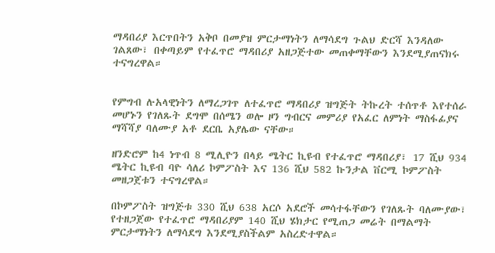ማዳበሪያ እርጥበትን አቅቦ በመያዝ ምርታማነትን ለማሳደግ ጉልህ ድርሻ እንዳለው ገልጸው፣ በቀጣይም የተፈጥሮ ማዳበሪያ አዘጋጅተው መጠቀማቸውን እንደሚያጠናክሩ ተናግረዋል።


የምግብ ሉአላዊነትን ለማረጋገጥ ለተፈጥሮ ማዳበሪያ ዝግጅት ትኩረት ተሰጥቶ እየተሰራ መሆኑን የገለጹት ደግሞ በሰሜን ወሎ ዞን ግብርና መምሪያ የአፈር ለምነት ማስፋፊያና ማሻሻያ ባለሙያ አቶ ደርቤ አያሌው ናቸው።

ዘንድሮም ከ4 ነጥብ 8 ሚሊዮን በላይ ሜትር ኪዩብ የተፈጥሮ ማዳበሪያ፣ 17 ሺህ 934 ሜትር ኪዩብ ባዮ ሳለሪ ኮምፖስት እና 136 ሺህ 582 ኩንታል ቨርሚ ኮምፖስት መዘጋጀቱን ተናግረዋል።

በኮምፖስት ዝግጅቱ 330 ሺህ 638 አርሶ አደሮች መሳተፋቸውን የገለጹት ባለሙያው፣ የተዘጋጀው የተፈጥሮ ማዳበሪያም 140 ሺህ ሄክታር የሚጠጋ መሬት በማልማት ምርታማነትን ለማሳደግ እንደሚያስችልም አስረድተዋል።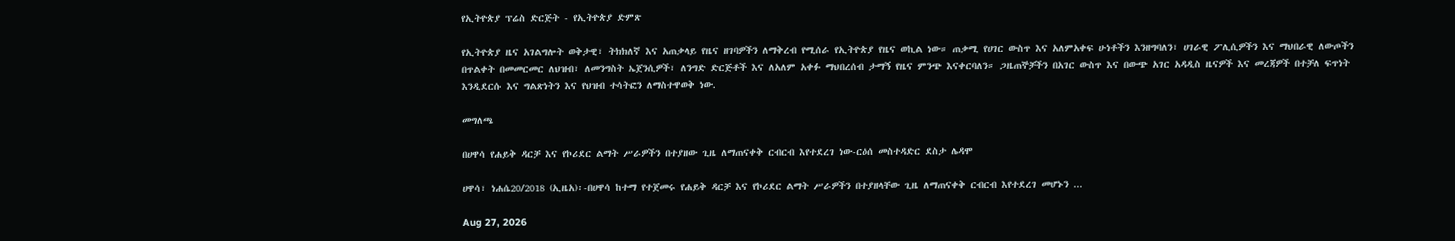የኢትዮጵያ ፕሬስ ድርጅት - የኢትዮጵያ ድምጽ

የኢትዮጵያ ዜና አገልግሎት ወቅታዊ፣ ትክክለኛ እና አጠቃላይ የዜና ዘገባዎችን ለማቅረብ የሚሰራ የኢትዮጵያ የዜና ወኪል ነው። ጠቃሚ የሀገር ውስጥ እና አለምአቀፍ ሁነቶችን እንዘግባለን፣ ሀገራዊ ፖሊሲዎችን እና ማህበራዊ ለውጦችን በጥልቀት በመመርመር ለህዝብ፣ ለመንግስት ኤጀንሲዎች፣ ለንግድ ድርጅቶች እና ለአለም አቀፉ ማህበረሰብ ታማኝ የዜና ምንጭ እናቀርባለን። ጋዜጠኞቻችን በአገር ውስጥ እና በውጭ አገር አዳዲስ ዜናዎች እና መረጃዎች በተቻለ ፍጥነት እንዲደርሱ እና ግልጽነትን እና የህዝብ ተሳትፎን ለማስተዋወቅ ነው.

መግለጫ

በሀዋሳ የሐይቅ ዳርቻ እና የኮሪደር ልማት ሥራዎችን በተያዘው ጊዜ ለማጠናቀቅ ርብርብ እየተደረገ ነው-ርዕሰ መስተዳድር ደስታ ሌዳሞ

ሀዋሳ፣ ነሐሴ20/2018 (ኢዜአ)፡-በሀዋሳ ከተማ የተጀመሩ የሐይቅ ዳርቻ እና የኮሪደር ልማት ሥራዎችን በተያዘላቸው ጊዜ ለማጠናቀቅ ርብርብ እየተደረገ መሆኑን ...

Aug 27, 2026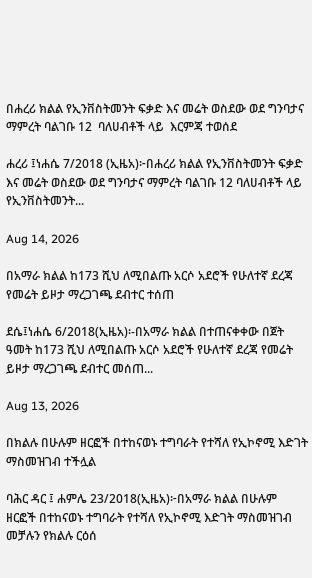በሐረሪ ክልል የኢንቨስትመንት ፍቃድ እና መሬት ወስደው ወደ ግንባታና ማምረት ባልገቡ 12  ባለሀብቶች ላይ  እርምጃ ተወሰደ

ሐረሪ ፤ነሐሴ 7/2018 (ኢዜአ)፦በሐረሪ ክልል የኢንቨስትመንት ፍቃድ እና መሬት ወስደው ወደ ግንባታና ማምረት ባልገቡ 12 ባለሀብቶች ላይ የኢንቨስትመንት...

Aug 14, 2026

በአማራ ክልል ከ173 ሺህ ለሚበልጡ አርሶ አደሮች የሁለተኛ ደረጃ የመሬት ይዞታ ማረጋገጫ ደብተር ተሰጠ

ደሴ፤ነሐሴ 6/2018(ኢዜአ)፡-በአማራ ክልል በተጠናቀቀው በጀት ዓመት ከ173 ሺህ ለሚበልጡ አርሶ አደሮች የሁለተኛ ደረጃ የመሬት ይዞታ ማረጋገጫ ደብተር መሰጠ...

Aug 13, 2026

በክልሉ በሁሉም ዘርፎች በተከናወኑ ተግባራት የተሻለ የኢኮኖሚ እድገት ማስመዝገብ ተችሏል

ባሕር ዳር ፤ ሐምሌ 23/2018(ኢዜአ)፦በአማራ ክልል በሁሉም ዘርፎች በተከናወኑ ተግባራት የተሻለ የኢኮኖሚ እድገት ማስመዝገብ መቻሉን የክልሉ ርዕሰ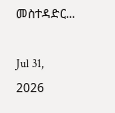መስተዳድር...

Jul 31, 2026